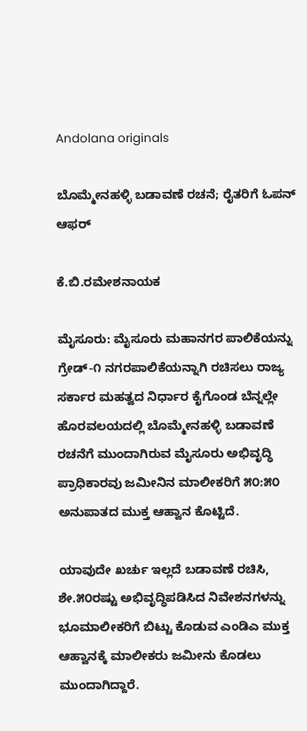Andolana originals

ಬೊಮ್ಮೇನಹಳ್ಳಿ ಬಡಾವಣೆ ರಚನೆ; ರೈತರಿಗೆ ಓಪನ್ ಆಫರ್

ಕೆ.ಬಿ.ರಮೇಶನಾಯಕ

ಮೈಸೂರು: ಮೈಸೂರು ಮಹಾನಗರ ಪಾಲಿಕೆಯನ್ನು ಗ್ರೇಡ್-೧ ನಗರಪಾಲಿಕೆಯನ್ನಾಗಿ ರಚಿಸಲು ರಾಜ್ಯ ಸರ್ಕಾರ ಮಹತ್ವದ ನಿರ್ಧಾರ ಕೈಗೊಂಡ ಬೆನ್ನಲ್ಲೇ ಹೊರವಲಯದಲ್ಲಿ ಬೊಮ್ಮೇನಹಳ್ಳಿ ಬಡಾವಣೆ ರಚನೆಗೆ ಮುಂದಾಗಿರುವ ಮೈಸೂರು ಅಭಿವೃದ್ಧಿ ಪ್ರಾಧಿಕಾರವು ಜಮೀನಿನ ಮಾಲೀಕರಿಗೆ ೫೦:೫೦ ಅನುಪಾತದ ಮುಕ್ತ ಆಹ್ವಾನ ಕೊಟ್ಟಿದೆ.

ಯಾವುದೇ ಖರ್ಚು ಇಲ್ಲದೆ ಬಡಾವಣೆ ರಚಿಸಿ, ಶೇ.೫೦ರಷ್ಟು ಅಭಿವೃದ್ಧಿಪಡಿಸಿದ ನಿವೇಶನಗಳನ್ನು ಭೂಮಾಲೀಕರಿಗೆ ಬಿಟ್ಟು ಕೊಡುವ ಎಂಡಿಎ ಮುಕ್ತ ಆಹ್ವಾನಕ್ಕೆ ಮಾಲೀಕರು ಜಮೀನು ಕೊಡಲು ಮುಂದಾಗಿದ್ದಾರೆ.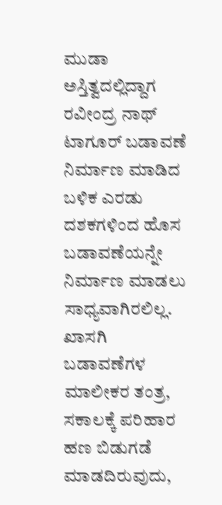ಮುಡಾ ಅಸ್ತಿತ್ವದಲ್ಲಿದ್ದಾಗ ರವೀಂದ್ರ ನಾಥ್ ಟಾಗೂರ್ ಬಡಾವಣೆ ನಿರ್ಮಾಣ ಮಾಡಿದ ಬಳಿಕ ಎರಡು ದಶಕಗಳಿಂದ ಹೊಸ ಬಡಾವಣೆಯನ್ನೇ ನಿರ್ಮಾಣ ಮಾಡಲು ಸಾಧ್ಯವಾಗಿರಲಿಲ್ಲ. ಖಾಸಗಿ ಬಡಾವಣೆಗಳ ಮಾಲೀಕರ ತಂತ್ರ, ಸಕಾಲಕ್ಕೆ ಪರಿಹಾರ ಹಣ ಬಿಡುಗಡೆ ಮಾಡದಿರುವುದು,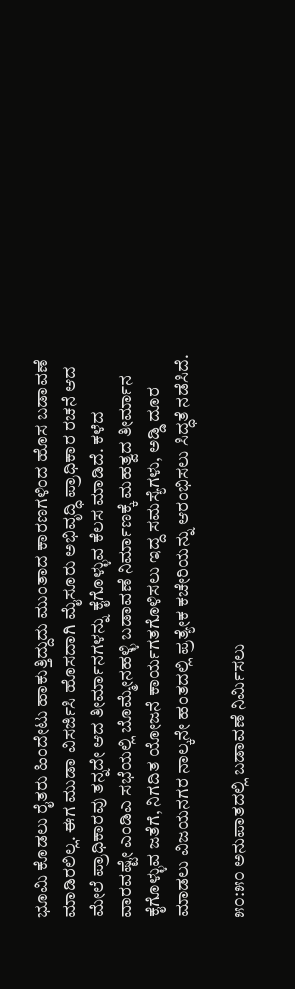ಭೂಮಿ ಕೊಡಲು ರೈತರು ಹಿಂದೇಟು ಹಾಕುತ್ತಿದ್ದುದು ಮುಂತಾದ ಕಾರಣಗಳಿಂದ ಹೊಸ ಬಡಾವಣೆ ಮಾಡಿರಲಿಲ್ಲ. ಈಗ ಮುಡಾ ವಿಸರ್ಜಿಸಿ ಹೊಸದಾಗಿ ಮೈಸೂರು ಅಭಿವೃದ್ಧಿ ಪ್ರಾಧಿಕಾರ ರಚನೆ ಆದ ಮೇಲೆ ಪ್ರಾಧಿಕಾರವು ತನ್ನದೇ ಆದ ತೀರ್ಮಾನಗಳನ್ನು ಕೈಗೊಳ್ಳುವ ಕೆಲಸ ಮಾಡಿದೆ. ಕಳೆದ ವಾರವಷ್ಟೇ ಎಂಡಿಎ ಸಭೆಯಲ್ಲಿ ಬೊಮ್ಮೇನಹಳ್ಳಿ ಬಡಾವಣೆ ನಿರ್ಮಾಣಕ್ಕೆ ಮಹತ್ವದ ತೀರ್ಮಾನ ಕೈಗೊಳ್ಳುವ ಜತೆಗೆ, ನಿಗದಿತ ಯೋಜನೆ ಕಾರ್ಯಗತಗೊಳಿಸಲು ಇದ್ದ ಸಮಸ್ಯೆಗಳು, ಅಡ್ಡಿ ದೂರ ಮಾಡಲು ವಿಜಯನಗರ ನಾಲ್ಕನೇ ಹಂತದಲ್ಲಿ ಪ್ರತ್ಯೇಕ ಕಚೇರಿಯನ್ನು ಆರಂಭಿಸಲು ಸಿದ್ಧತೆ ನಡೆಸಿದೆ.

೫೦:೫೦ ಅನುಪಾತದಲ್ಲಿ ಬಡಾವಣೆ ನಿರ್ಮಿಸಲು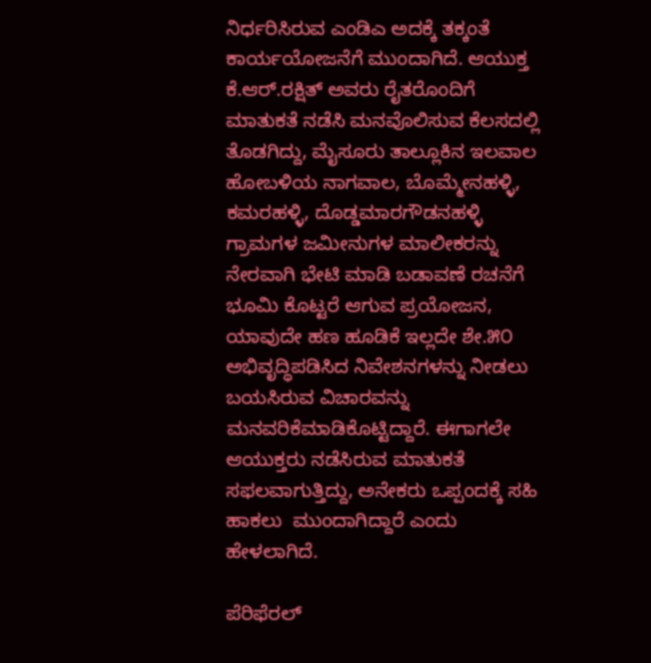ನಿರ್ಧರಿಸಿರುವ ಎಂಡಿಎ ಅದಕ್ಕೆ ತಕ್ಕಂತೆ ಕಾರ್ಯಯೋಜನೆಗೆ ಮುಂದಾಗಿದೆ. ಆಯುಕ್ತ ಕೆ.ಆರ್.ರಕ್ಷಿತ್ ಅವರು ರೈತರೊಂದಿಗೆ ಮಾತುಕತೆ ನಡೆಸಿ ಮನವೊಲಿಸುವ ಕೆಲಸದಲ್ಲಿ ತೊಡಗಿದ್ದು, ಮೈಸೂರು ತಾಲ್ಲೂಕಿನ ಇಲವಾಲ ಹೋಬಳಿಯ ನಾಗವಾಲ, ಬೊಮ್ಮೇನಹಳ್ಳಿ, ಕಮರಹಳ್ಳಿ, ದೊಡ್ಡಮಾರಗೌಡನಹಳ್ಳಿ ಗ್ರಾಮಗಳ ಜಮೀನುಗಳ ಮಾಲೀಕರನ್ನು ನೇರವಾಗಿ ಭೇಟಿ ಮಾಡಿ ಬಡಾವಣೆ ರಚನೆಗೆ ಭೂಮಿ ಕೊಟ್ಟರೆ ಆಗುವ ಪ್ರಯೋಜನ, ಯಾವುದೇ ಹಣ ಹೂಡಿಕೆ ಇಲ್ಲದೇ ಶೇ.೫೦ ಅಭಿವೃದ್ಧಿಪಡಿಸಿದ ನಿವೇಶನಗಳನ್ನು ನೀಡಲು ಬಯಸಿರುವ ವಿಚಾರವನ್ನು ಮನವರಿಕೆಮಾಡಿಕೊಟ್ಟಿದ್ದಾರೆ. ಈಗಾಗಲೇ ಆಯುಕ್ತರು ನಡೆಸಿರುವ ಮಾತುಕತೆ ಸಫಲವಾಗುತ್ತಿದ್ದು, ಅನೇಕರು ಒಪ್ಪಂದಕ್ಕೆ ಸಹಿ ಹಾಕಲು  ಮುಂದಾಗಿದ್ದಾರೆ ಎಂದು ಹೇಳಲಾಗಿದೆ.

ಪೆರಿಫೆರಲ್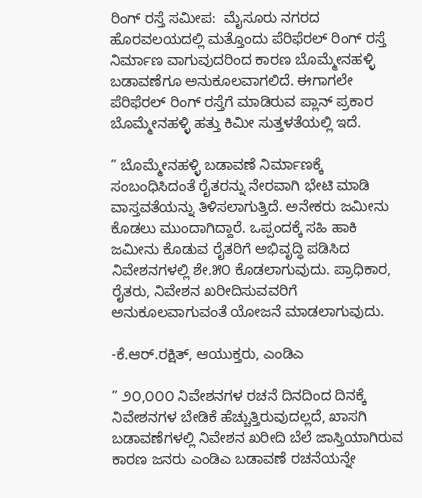ರಿಂಗ್ ರಸ್ತೆ ಸಮೀಪ:  ಮೈಸೂರು ನಗರದ ಹೊರವಲಯದಲ್ಲಿ ಮತ್ತೊಂದು ಪೆರಿಫೆರಲ್ ರಿಂಗ್ ರಸ್ತೆ ನಿರ್ಮಾಣ ವಾಗುವುದರಿಂದ ಕಾರಣ ಬೊಮ್ಮೇನಹಳ್ಳಿ ಬಡಾವಣೆಗೂ ಅನುಕೂಲವಾಗಲಿದೆ. ಈಗಾಗಲೇ ಪೆರಿಫೆರಲ್ ರಿಂಗ್ ರಸ್ತೆಗೆ ಮಾಡಿರುವ ಪ್ಲಾನ್ ಪ್ರಕಾರ ಬೊಮ್ಮೇನಹಳ್ಳಿ ಹತ್ತು ಕಿಮೀ ಸುತ್ತಳತೆಯಲ್ಲಿ ಇದೆ.

” ಬೊಮ್ಮೇನಹಳ್ಳಿ ಬಡಾವಣೆ ನಿರ್ಮಾಣಕ್ಕೆ ಸಂಬಂಧಿಸಿದಂತೆ ರೈತರನ್ನು ನೇರವಾಗಿ ಭೇಟಿ ಮಾಡಿ ವಾಸ್ತವತೆಯನ್ನು ತಿಳಿಸಲಾಗುತ್ತಿದೆ. ಅನೇಕರು ಜಮೀನು ಕೊಡಲು ಮುಂದಾಗಿದ್ದಾರೆ. ಒಪ್ಪಂದಕ್ಕೆ ಸಹಿ ಹಾಕಿ ಜಮೀನು ಕೊಡುವ ರೈತರಿಗೆ ಅಭಿವೃದ್ಧಿ ಪಡಿಸಿದ ನಿವೇಶನಗಳಲ್ಲಿ ಶೇ.೫೦ ಕೊಡಲಾಗುವುದು. ಪ್ರಾಧಿಕಾರ, ರೈತರು, ನಿವೇಶನ ಖರೀದಿಸುವವರಿಗೆ ಅನುಕೂಲವಾಗುವಂತೆ ಯೋಜನೆ ಮಾಡಲಾಗುವುದು.

-ಕೆ.ಆರ್.ರಕ್ಷಿತ್, ಆಯುಕ್ತರು, ಎಂಡಿಎ

” ೨೦,೦೦೦ ನಿವೇಶನಗಳ ರಚನೆ ದಿನದಿಂದ ದಿನಕ್ಕೆ ನಿವೇಶನಗಳ ಬೇಡಿಕೆ ಹೆಚ್ಚುತ್ತಿರುವುದಲ್ಲದೆ, ಖಾಸಗಿ ಬಡಾವಣೆಗಳಲ್ಲಿ ನಿವೇಶನ ಖರೀದಿ ಬೆಲೆ ಜಾಸ್ತಿಯಾಗಿರುವ ಕಾರಣ ಜನರು ಎಂಡಿಎ ಬಡಾವಣೆ ರಚನೆಯನ್ನೇ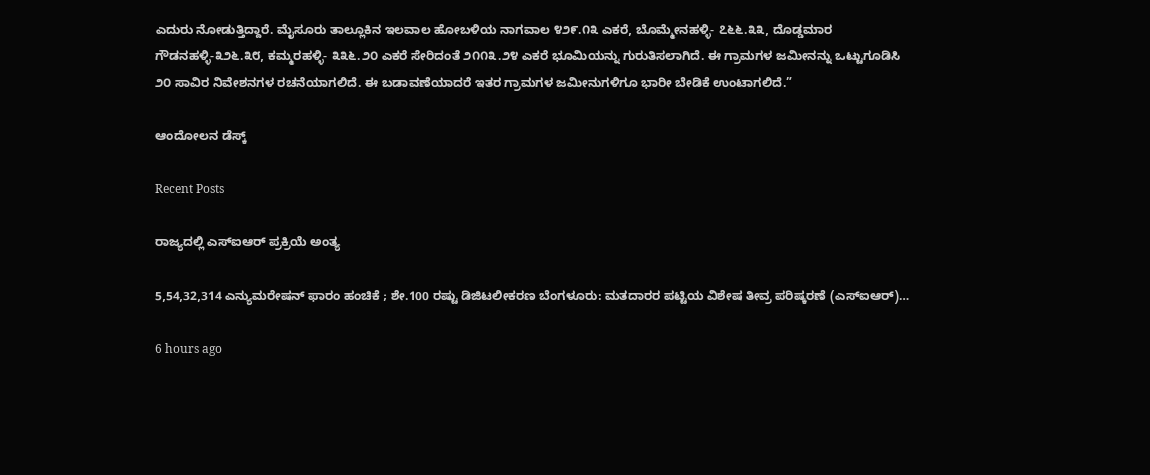ಎದುರು ನೋಡುತ್ತಿದ್ದಾರೆ. ಮೈಸೂರು ತಾಲ್ಲೂಕಿನ ಇಲವಾಲ ಹೋಬಳಿಯ ನಾಗವಾಲ ೪೨೯.೧೩ ಎಕರೆ, ಬೊಮ್ಮೇನಹಳ್ಳಿ- ೭೬೬.೩೩, ದೊಡ್ಡಮಾರ ಗೌಡನಹಳ್ಳಿ-೩೨೬.೩೮, ಕಮ್ಮರಹಳ್ಳಿ- ೩೩೬.೨೦ ಎಕರೆ ಸೇರಿದಂತೆ ೨೧೧೩.೨೪ ಎಕರೆ ಭೂಮಿಯನ್ನು ಗುರುತಿಸಲಾಗಿದೆ. ಈ ಗ್ರಾಮಗಳ ಜಮೀನನ್ನು ಒಟ್ಟುಗೂಡಿಸಿ ೨೦ ಸಾವಿರ ನಿವೇಶನಗಳ ರಚನೆಯಾಗಲಿದೆ. ಈ ಬಡಾವಣೆಯಾದರೆ ಇತರ ಗ್ರಾಮಗಳ ಜಮೀನುಗಳಿಗೂ ಭಾರೀ ಬೇಡಿಕೆ ಉಂಟಾಗಲಿದೆ.”

ಆಂದೋಲನ ಡೆಸ್ಕ್

Recent Posts

ರಾಜ್ಯದಲ್ಲಿ ಎಸ್‌ಐಆರ್‌ ಪ್ರಕ್ರಿಯೆ ಅಂತ್ಯ

5,54,32,314 ಎನ್ಯುಮರೇಷನ್ ಫಾರಂ ಹಂಚಿಕೆ ; ಶೇ.100 ರಷ್ಟು ಡಿಜಿಟಲೀಕರಣ ಬೆಂಗಳೂರು: ಮತದಾರರ ಪಟ್ಟಿಯ ವಿಶೇಷ ತೀವ್ರ ಪರಿಷ್ಕರಣೆ (ಎಸ್‌ಐಆರ್)…

6 hours ago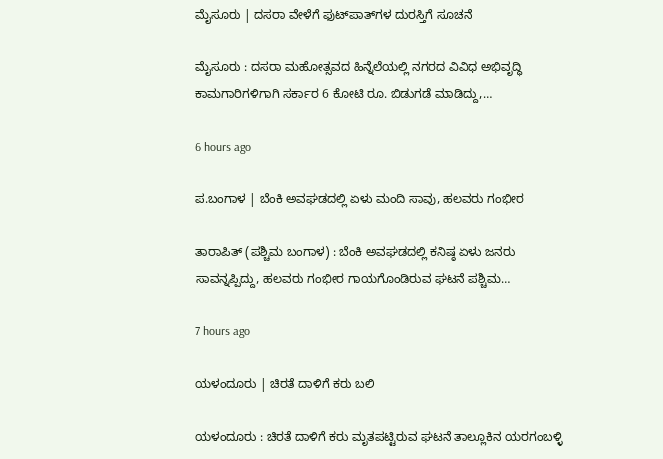ಮೈಸೂರು | ದಸರಾ ವೇಳೆಗೆ ಫುಟ್‌ಪಾತ್‌ಗಳ ದುರಸ್ತಿಗೆ ಸೂಚನೆ

ಮೈಸೂರು‌ : ದಸರಾ ಮಹೋತ್ಸವದ ಹಿನ್ನೆಲೆಯಲ್ಲಿ ನಗರದ ವಿವಿಧ ಅಭಿವೃದ್ಧಿ ಕಾಮಗಾರಿಗಳಿಗಾಗಿ ಸರ್ಕಾರ 6 ಕೋಟಿ ರೂ. ಬಿಡುಗಡೆ ಮಾಡಿದ್ದು,…

6 hours ago

ಪ.ಬಂಗಾಳ | ಬೆಂಕಿ ಅವಘಡದಲ್ಲಿ ಏಳು ಮಂದಿ ಸಾವು, ಹಲವರು ಗಂಭೀರ

ತಾರಾಪಿತ್ (ಪಶ್ಚಿಮ ಬಂಗಾಳ) : ಬೆಂಕಿ ಅವಘಡದಲ್ಲಿ ಕನಿಷ್ಠ ಏಳು ಜನರು ಸಾವನ್ನಪ್ಪಿದ್ದು, ಹಲವರು ಗಂಭೀರ ಗಾಯಗೊಂಡಿರುವ ಘಟನೆ ಪಶ್ಚಿಮ…

7 hours ago

ಯಳಂದೂರು | ಚಿರತೆ ದಾಳಿಗೆ ಕರು ಬಲಿ

ಯಳಂದೂರು : ಚಿರತೆ ದಾಳಿಗೆ ಕರು ಮೃತಪಟ್ಟಿರುವ ಘಟನೆ ತಾಲ್ಲೂಕಿನ ಯರಗಂಬಳ್ಳಿ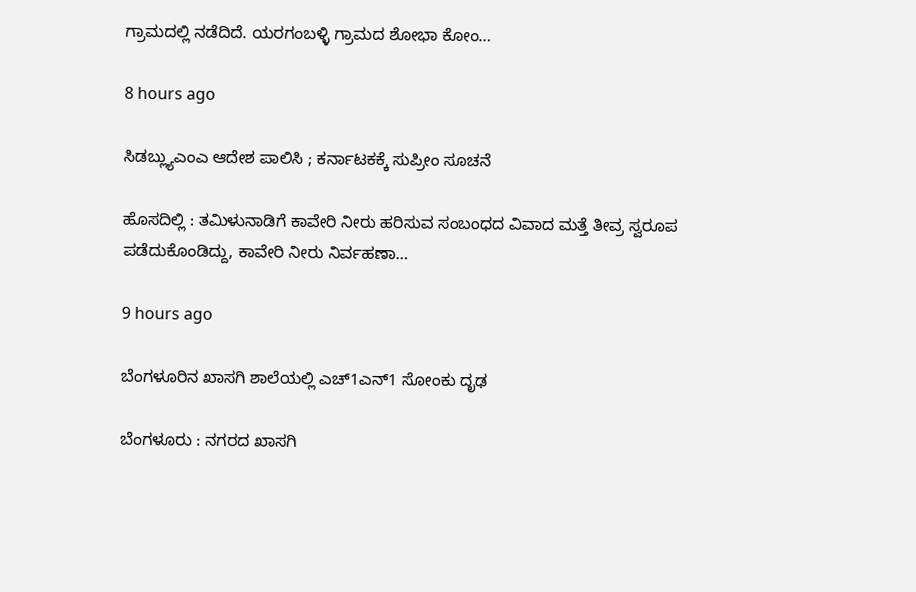ಗ್ರಾಮದಲ್ಲಿ ನಡೆದಿದೆ. ಯರಗಂಬಳ್ಳಿ ಗ್ರಾಮದ ಶೋಭಾ ಕೋಂ…

8 hours ago

ಸಿಡಬ್ಲ್ಯುಎಂಎ ಆದೇಶ ಪಾಲಿಸಿ ; ಕರ್ನಾಟಕಕ್ಕೆ ಸುಪ್ರೀಂ ಸೂಚನೆ

ಹೊಸದಿಲ್ಲಿ : ತಮಿಳುನಾಡಿಗೆ ಕಾವೇರಿ ನೀರು ಹರಿಸುವ ಸಂಬಂಧದ ವಿವಾದ ಮತ್ತೆ ತೀವ್ರ ಸ್ವರೂಪ ಪಡೆದುಕೊಂಡಿದ್ದು, ಕಾವೇರಿ ನೀರು ನಿರ್ವಹಣಾ…

9 hours ago

ಬೆಂಗಳೂರಿನ ಖಾಸಗಿ ಶಾಲೆಯಲ್ಲಿ ಎಚ್1ಎನ್1 ಸೋಂಕು ದೃಢ

ಬೆಂಗಳೂರು : ನಗರದ ಖಾಸಗಿ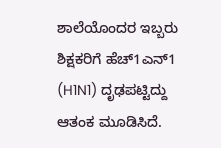ಶಾಲೆಯೊಂದರ ಇಬ್ಬರು ಶಿಕ್ಷಕರಿಗೆ ಹೆಚ್1ಎನ್1 (H1N1) ದೃಢಪಟ್ಟಿದ್ದು ಆತಂಕ ಮೂಡಿಸಿದೆ.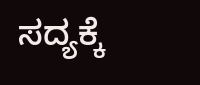ಸದ್ಯಕ್ಕೆ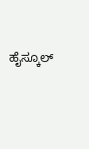ಹೈಸ್ಕೂಲ್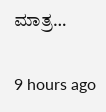ಮಾತ್ರ…

9 hours ago